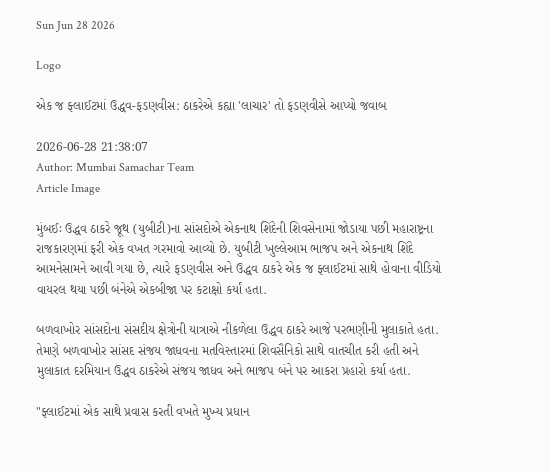Sun Jun 28 2026

Logo

એક જ ફ્લાઈટમાં ઉદ્ધવ-ફડણવીસ: ઠાકરેએ કહ્યા 'લાચાર' તો ફડણવીસે આપ્યો જવાબ

2026-06-28 21:38:07
Author: Mumbai Samachar Team
Article Image

મુંબઈઃ ઉદ્ધવ ઠાકરે જૂથ (યુબીટી)ના સાંસદોએ એકનાથ શિંદેની શિવસેનામાં જોડાયા પછી મહારાષ્ટ્રના રાજકારણમાં ફરી એક વખત ગરમાવો આવ્યો છે. યુબીટી ખુલ્લેઆમ ભાજપ અને એકનાથ શિંદે આમનેસામને આવી ગયા છે, ત્યારે ફડણવીસ અને ઉદ્ધવ ઠાકરે એક જ ફ્લાઈટમાં સાથે હોવાના વીડિયો વાયરલ થયા પછી બંનેએ એકબીજા પર કટાક્ષો કર્યાં હતા.

બળવાખોર સાંસદોના સંસદીય ક્ષેત્રોની યાત્રાએ નીકળેલા ઉદ્ધવ ઠાકરે આજે પરભણીની મુલાકાતે હતા. તેમણે બળવાખોર સાંસદ સંજય જાધવના મતવિસ્તારમાં શિવસૈનિકો સાથે વાતચીત કરી હતી અને મુલાકાત દરમિયાન ઉદ્ધવ ઠાકરેએ સંજય જાધવ અને ભાજપ બંને પર આકરા પ્રહારો કર્યા હતા.

"ફ્લાઈટમાં એક સાથે પ્રવાસ કરતી વખતે મુખ્ય પ્રધાન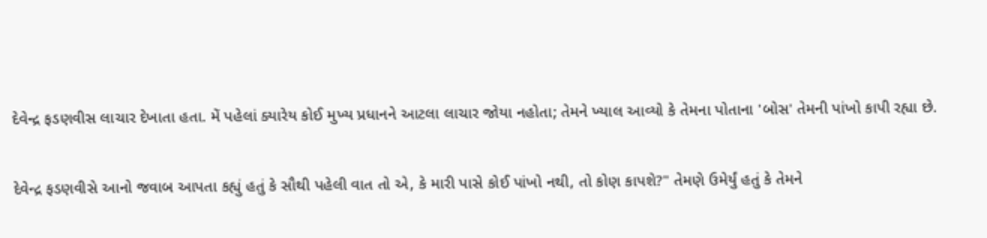દેવેન્દ્ર ફડણવીસ લાચાર દેખાતા હતા. મેં પહેલાં ક્યારેય કોઈ મુખ્ય પ્રધાનને આટલા લાચાર જોયા નહોતા; તેમને ખ્યાલ આવ્યો કે તેમના પોતાના 'બોસ' તેમની પાંખો કાપી રહ્યા છે.

દેવેન્દ્ર ફડણવીસે આનો જવાબ આપતા કહ્યું હતું કે સૌથી પહેલી વાત તો એ, કે મારી પાસે કોઈ પાંખો નથી, તો કોણ કાપશે?" તેમણે ઉમેર્યું હતું કે તેમને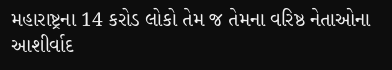મહારાષ્ટ્રના 14 કરોડ લોકો તેમ જ તેમના વરિષ્ઠ નેતાઓના આશીર્વાદ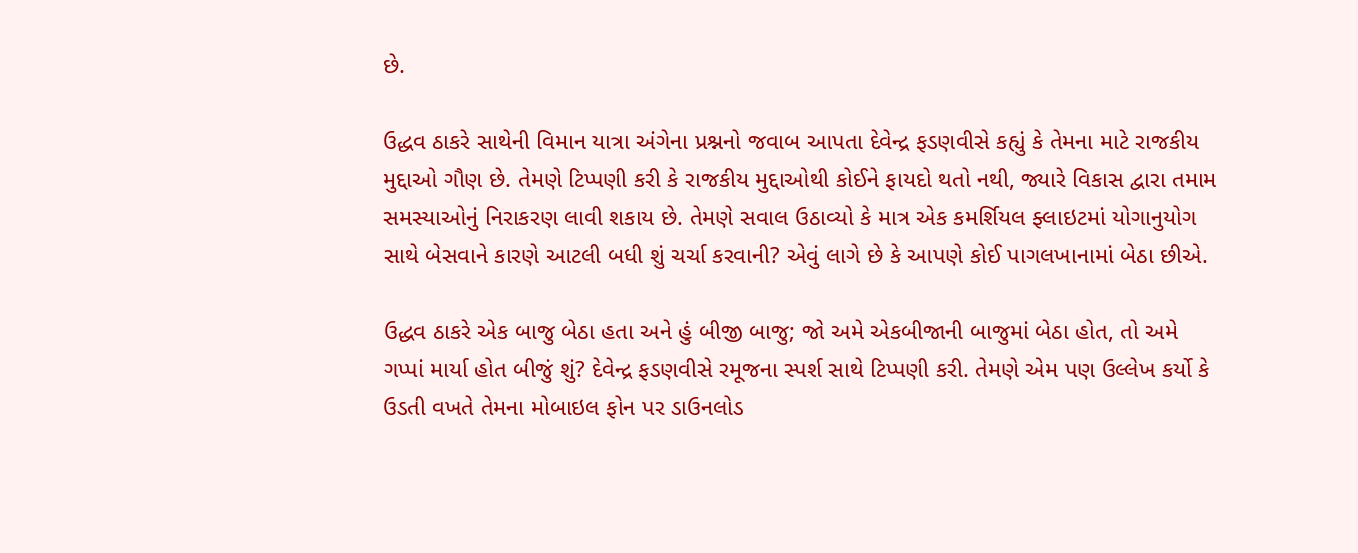છે.

ઉદ્ધવ ઠાકરે સાથેની વિમાન યાત્રા અંગેના પ્રશ્નનો જવાબ આપતા દેવેન્દ્ર ફડણવીસે કહ્યું કે તેમના માટે રાજકીય મુદ્દાઓ ગૌણ છે. તેમણે ટિપ્પણી કરી કે રાજકીય મુદ્દાઓથી કોઈને ફાયદો થતો નથી, જ્યારે વિકાસ દ્વારા તમામ સમસ્યાઓનું નિરાકરણ લાવી શકાય છે. તેમણે સવાલ ઉઠાવ્યો કે માત્ર એક કમર્શિયલ ફ્લાઇટમાં યોગાનુયોગ સાથે બેસવાને કારણે આટલી બધી શું ચર્ચા કરવાની? એવું લાગે છે કે આપણે કોઈ પાગલખાનામાં બેઠા છીએ.

ઉદ્ધવ ઠાકરે એક બાજુ બેઠા હતા અને હું બીજી બાજુ; જો અમે એકબીજાની બાજુમાં બેઠા હોત, તો અમે ગપ્પાં માર્યા હોત બીજું શું? દેવેન્દ્ર ફડણવીસે રમૂજના સ્પર્શ સાથે ટિપ્પણી કરી. તેમણે એમ પણ ઉલ્લેખ કર્યો કે ઉડતી વખતે તેમના મોબાઇલ ફોન પર ડાઉનલોડ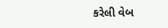કરેલી વેબ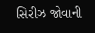સિરીઝ જોવાની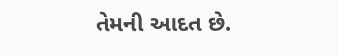તેમની આદત છે.